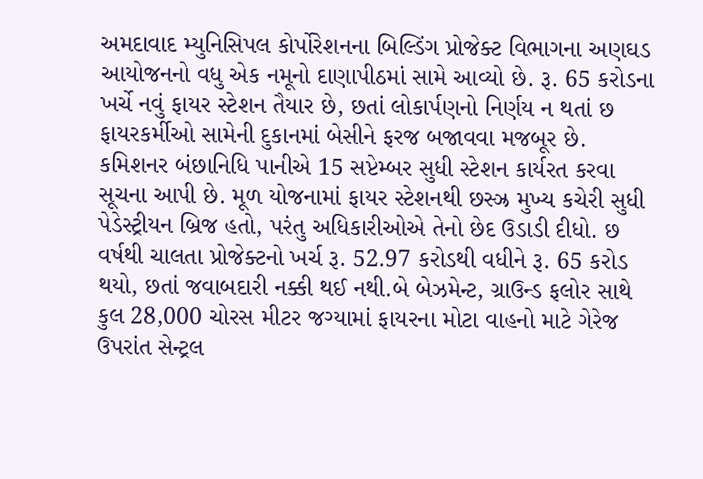અમદાવાદ મ્યુનિસિપલ કોર્પોરેશનના બિલ્ડિંગ પ્રોજેક્ટ વિભાગના અણઘડ આયોજનનો વધુ એક નમૂનો દાણાપીઠમાં સામે આવ્યો છે. રૂ. 65 કરોડના ખર્ચે નવું ફાયર સ્ટેશન તૈયાર છે, છતાં લોકાર્પણનો નિર્ણય ન થતાં છ ફાયરકર્મીઓ સામેની દુકાનમાં બેસીને ફરજ બજાવવા મજબૂર છે. કમિશનર બંછાનિધિ પાનીએ 15 સપ્ટેમ્બર સુધી સ્ટેશન કાર્યરત કરવા સૂચના આપી છે. મૂળ યોજનામાં ફાયર સ્ટેશનથી છસ્ઝ્ર મુખ્ય કચેરી સુધી પેડેસ્ટ્રીયન બ્રિજ હતો, પરંતુ અધિકારીઓએ તેનો છેદ ઉડાડી દીધો. છ વર્ષથી ચાલતા પ્રોજેક્ટનો ખર્ચ રૂ. 52.97 કરોડથી વધીને રૂ. 65 કરોડ થયો, છતાં જવાબદારી નક્કી થઈ નથી.બે બેઝમેન્ટ, ગ્રાઉન્ડ ફલોર સાથે કુલ 28,000 ચોરસ મીટર જગ્યામાં ફાયરના મોટા વાહનો માટે ગેરેજ ઉપરાંત સેન્ટ્રલ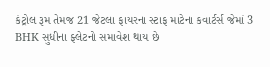કંટ્રોલ રૂમ તેમજ 21 જેટલા ફાયરના સ્ટાફ માટેના કવાર્ટર્સ જેમાં 3 BHK સુધીના ફ્લેટનો સમાવેશ થાય છે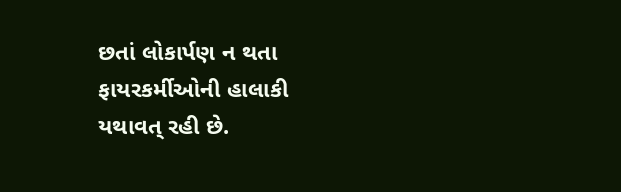છતાં લોકાર્પણ ન થતા ફાયરકર્મીઓની હાલાકી યથાવત્ રહી છે.